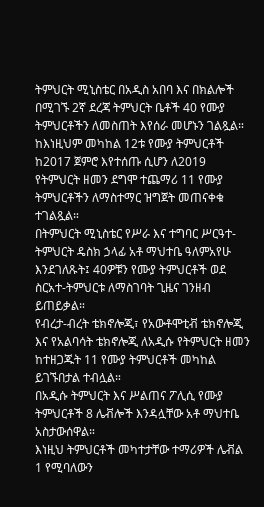ትምህርት ሚኒስቴር በአዲስ አበባ እና በክልሎች በሚገኙ 2ኛ ደረጃ ትምህርት ቤቶች 40 የሙያ ትምህርቶችን ለመስጠት እየሰራ መሆኑን ገልጿል።
ከእነዚህም መካከል 12ቱ የሙያ ትምህርቶች ከ2017 ጀምሮ እየተሰጡ ሲሆን ለ2019 የትምህርት ዘመን ደግሞ ተጨማሪ 11 የሙያ ትምህርቶችን ለማስተማር ዝግጀት መጠናቀቁ ተገልጿል።
በትምህርት ሚኒስቴር የሥራ እና ተግባር ሥርዓተ-ትምህርት ዴስክ ኃላፊ አቶ ማህተቤ ዓለምአየሁ እንደገለጹት፤ 40ዎቹን የሙያ ትምህርቶች ወደ ስርአተ-ትምህርቱ ለማስገባት ጊዜና ገንዘብ ይጠይቃል።
የብረታ-ብረት ቴክኖሎጂ፣ የአውቶሞቲቭ ቴክኖሎጂ እና የአልባሳት ቴክኖሎጂ ለአዲሱ የትምህርት ዘመን ከተዘጋጁት 11 የሙያ ትምህርቶች መካከል ይገኙበታል ተብሏል።
በአዲሱ ትምህርት እና ሥልጠና ፖሊሲ የሙያ ትምህርቶች 8 ሌቭሎች እንዳሏቸው አቶ ማህተቤ አስታውሰዋል።
እነዚህ ትምህርቶች መካተታቸው ተማሪዎች ሌቭል 1 የሚባለውን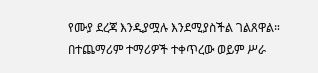የሙያ ደረጃ እንዲያሟሉ እንደሚያስችል ገልጸዋል።
በተጨማሪም ተማሪዎች ተቀጥረው ወይም ሥራ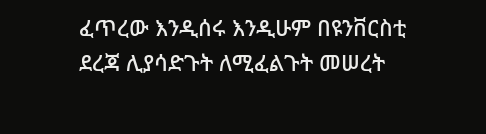ፈጥረው እንዲሰሩ እንዲሁም በዩንቨርስቲ ደረጃ ሊያሳድጉት ለሚፈልጉት መሠረት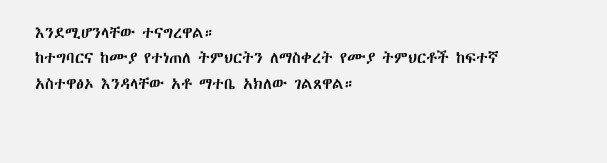እንደሚሆንላቸው ተናግረዋል።
ከተግባርና ከሙያ የተነጠለ ትምህርትን ለማስቀረት የሙያ ትምህርቶች ከፍተኛ አስተዋፅኦ እንዳላቸው አቶ ማተቤ አክለው ገልጸዋል።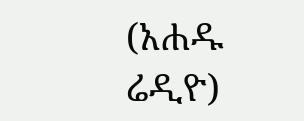(አሐዱ ሬዲዮ)